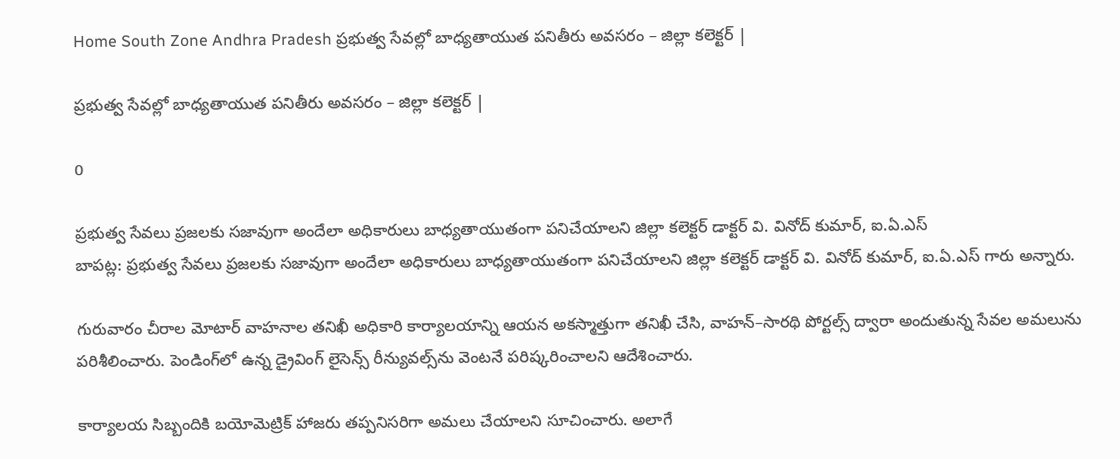Home South Zone Andhra Pradesh ప్రభుత్వ సేవల్లో బాధ్యతాయుత పనితీరు అవసరం – జిల్లా కలెక్టర్ |

ప్రభుత్వ సేవల్లో బాధ్యతాయుత పనితీరు అవసరం – జిల్లా కలెక్టర్ |

0

ప్రభుత్వ సేవలు ప్రజలకు సజావుగా అందేలా అధికారులు బాధ్యతాయుతంగా పనిచేయాలని జిల్లా కలెక్టర్ డాక్టర్ వి. వినోద్ కుమార్, ఐ.ఏ.ఎస్
బాపట్ల: ప్రభుత్వ సేవలు ప్రజలకు సజావుగా అందేలా అధికారులు బాధ్యతాయుతంగా పనిచేయాలని జిల్లా కలెక్టర్ డాక్టర్ వి. వినోద్ కుమార్, ఐ.ఏ.ఎస్ గారు అన్నారు.

గురువారం చీరాల మోటార్ వాహనాల తనిఖీ అధికారి కార్యాలయాన్ని ఆయన అకస్మాత్తుగా తనిఖీ చేసి, వాహన్–సారథి పోర్టల్స్ ద్వారా అందుతున్న సేవల అమలును పరిశీలించారు. పెండింగ్‌లో ఉన్న డ్రైవింగ్ లైసెన్స్ రీన్యువల్స్‌ను వెంటనే పరిష్కరించాలని ఆదేశించారు.

కార్యాలయ సిబ్బందికి బయోమెట్రిక్ హాజరు తప్పనిసరిగా అమలు చేయాలని సూచించారు. అలాగే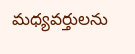మధ్యవర్తులను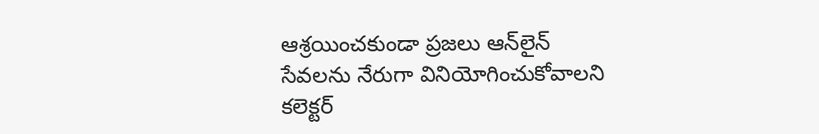ఆశ్రయించకుండా ప్రజలు ఆన్‌లైన్ సేవలను నేరుగా వినియోగించుకోవాలని కలెక్టర్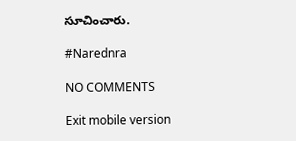సూచించారు.

#Narednra

NO COMMENTS

Exit mobile version